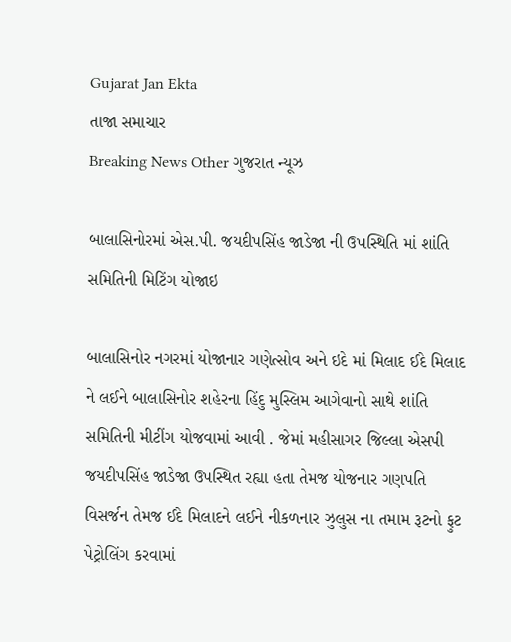Gujarat Jan Ekta
તાજા સમાચાર
Breaking News Other ગુજરાત ન્યૂઝ

બાલાસિનોરમાં એસ.પી. જયદીપસિંહ જાડેજા ની ઉપસ્થિતિ માં શાંતિ સમિતિની મિટિંગ યોજાઇ

બાલાસિનોર નગરમાં યોજાનાર ગણેત્સોવ અને ઇદે માં મિલાદ ઈદે મિલાદ ને લઈને બાલાસિનોર શહેરના હિંદુ મુસ્લિમ આગેવાનો સાથે શાંતિ સમિતિની મીટીંગ યોજવામાં આવી . જેમાં મહીસાગર જિલ્લા એસપી જયદીપસિંહ જાડેજા ઉપસ્થિત રહ્યા હતા તેમજ યોજનાર ગણપતિ વિસર્જન તેમજ ઈદે મિલાદને લઈને નીકળનાર ઝુલુસ ના તમામ રૂટનો ફુટ પેટ્રોલિંગ કરવામાં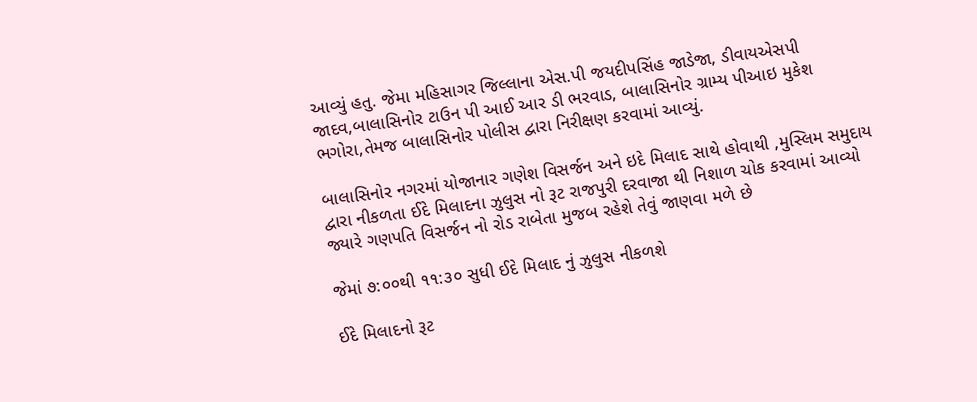આવ્યું હતુ. જેમા મહિસાગર જિલ્લાના એસ.પી જયદીપસિંહ જાડેજા, ડીવાયએસપી જાદવ,બાલાસિનોર ટાઉન પી આઈ આર ડી ભરવાડ, બાલાસિનોર ગ્રામ્ય પીઆઇ મુકેશ ભગોરા,તેમજ બાલાસિનોર પોલીસ દ્વારા નિરીક્ષણ કરવામાં આવ્યું.

બાલાસિનોર નગરમાં યોજાનાર ગણેશ વિસર્જન અને ઇદે મિલાદ સાથે હોવાથી ,મુસ્લિમ સમુદાય દ્વારા નીકળતા ઈદે મિલાદના ઝુલુસ નો રૂટ રાજપુરી દરવાજા થી નિશાળ ચોક કરવામાં આવ્યો જ્યારે ગણપતિ વિસર્જન નો રોડ રાબેતા મુજબ રહેશે તેવું જાણવા મળે છે

જેમાં ૭:૦૦થી ૧૧:૩૦ સુધી ઈદે મિલાદ નું ઝુલુસ નીકળશે

ઈદે મિલાદનો રૂટ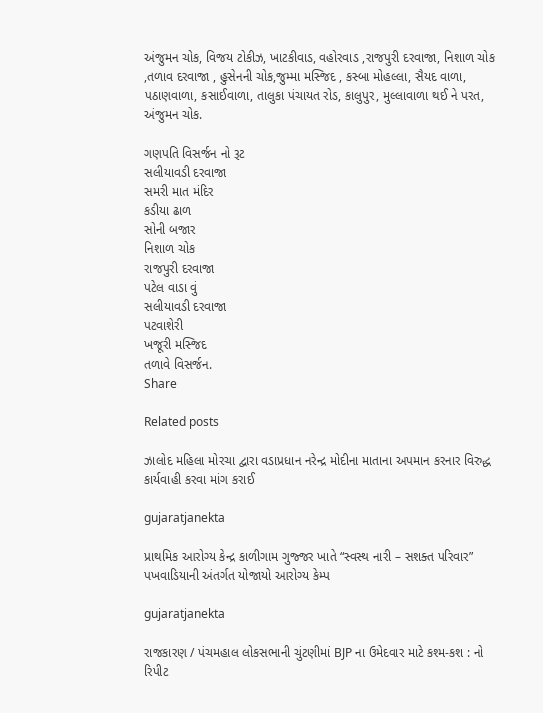અંજુમન ચોક, વિજય ટોકીઝ, ખાટકીવાડ, વહોરવાડ ,રાજપુરી દરવાજા, નિશાળ ચોક ,તળાવ દરવાજા , હુસેનની ચોક,જુમ્મા મસ્જિદ , કસ્બા મોહલ્લા, સૈયદ વાળા, પઠાણવાળા, કસાઈવાળા, તાલુકા પંચાયત રોડ, કાલુપુર, મુલ્લાવાળા થઈ ને પરત, અંજુમન ચોક.

ગણપતિ વિસર્જન નો રૂટ
સલીયાવડી દરવાજા
સમરી માત મંદિર
કડીયા ઢાળ
સોની બજાર
નિશાળ ચોક
રાજપુરી દરવાજા
પટેલ વાડા વું
સલીયાવડી દરવાજા
પટવાશેરી
ખજૂરી મસ્જિદ
તળાવે વિસર્જન.
Share

Related posts

ઝાલોદ મહિલા મોરચા દ્વારા વડાપ્રધાન નરેન્દ્ર મોદીના માતાના અપમાન કરનાર વિરુદ્ધ કાર્યવાહી કરવા માંગ કરાઈ

gujaratjanekta

પ્રાથમિક આરોગ્ય કેન્દ્ર કાળીગામ ગુજ્જર ખાતે “સ્વસ્થ નારી – સશક્ત પરિવાર” પખવાડિયાની અંતર્ગત યોજાયો આરોગ્ય કેમ્પ

gujaratjanekta

રાજકારણ / પંચમહાલ લોકસભાની ચુંટણીમાં BJP ના ઉમેદવાર માટે કશ્મ-કશ : નો રિપીટ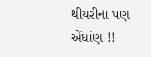થીયરીના પણ એંધાંણ !!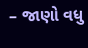– જાણો વધુ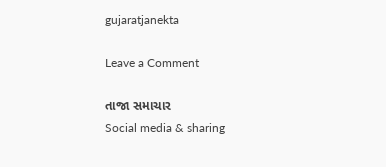gujaratjanekta

Leave a Comment

તાજા સમાચાર
Social media & sharing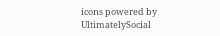icons powered by UltimatelySocial